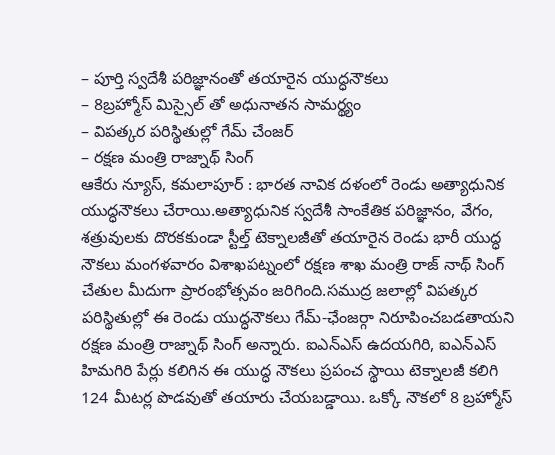– పూర్తి స్వదేశీ పరిజ్ఞానంతో తయారైన యుద్ధనౌకలు
– 8బ్రహ్మోస్ మిస్సైల్ తో అధునాతన సామర్థ్యం
– విపత్కర పరిస్థితుల్లో గేమ్ చేంజర్
– రక్షణ మంత్రి రాజ్నాథ్ సింగ్
ఆకేరు న్యూస్, కమలాపూర్ : భారత నావిక దళంలో రెండు అత్యాధునిక యుద్ధనౌకలు చేరాయి.అత్యాధునిక స్వదేశీ సాంకేతిక పరిజ్ఞానం, వేగం, శత్రువులకు దొరకకుండా స్టీల్త్ టెక్నాలజీతో తయారైన రెండు భారీ యుద్ధ నౌకలు మంగళవారం విశాఖపట్నంలో రక్షణ శాఖ మంత్రి రాజ్ నాథ్ సింగ్ చేతుల మీదుగా ప్రారంభోత్సవం జరిగింది.సముద్ర జలాల్లో విపత్కర పరిస్థితుల్లో ఈ రెండు యుద్ధనౌకలు గేమ్-ఛేంజర్గా నిరూపించబడతాయని రక్షణ మంత్రి రాజ్నాథ్ సింగ్ అన్నారు. ఐఎన్ఎస్ ఉదయగిరి, ఐఎన్ఎస్ హిమగిరి పేర్లు కలిగిన ఈ యుద్ధ నౌకలు ప్రపంచ స్థాయి టెక్నాలజీ కలిగి 124 మీటర్ల పొడవుతో తయారు చేయబడ్డాయి. ఒక్కో నౌకలో 8 బ్రహ్మోస్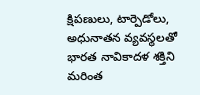క్షిపణులు, టార్పెడోలు, అధునాతన వ్యవస్థలతో భారత నావికాదళ శక్తిని మరింత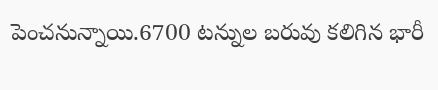పెంచనున్నాయి.6700 టన్నుల బరువు కలిగిన భారీ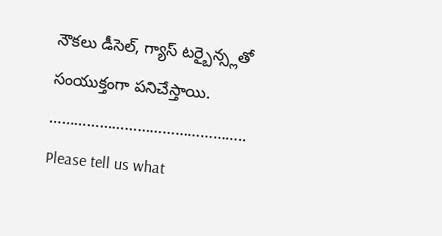నౌకలు డీసెల్, గ్యాస్ టర్బైన్స్లతో సంయుక్తంగా పనిచేస్తాయి.
………………………………………..
Please tell us what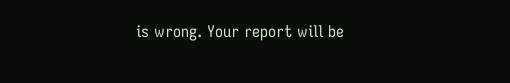is wrong. Your report will be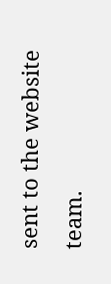sent to the website team.